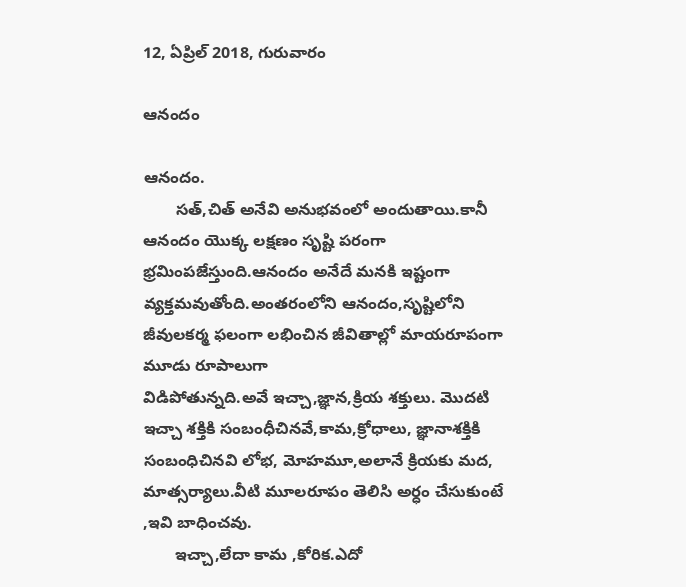12, ఏప్రిల్ 2018, గురువారం

ఆనందం

ఆనందం.
       సత్,చిత్ అనేవి అనుభవంలో అందుతాయి.కానీ ఆనందం యొక్క లక్షణం సృష్టి పరంగా భ్రమింపజేస్తుంది.ఆనందం అనేదే మనకి ఇష్టంగా వ్యక్తమవుతోంది.అంతరంలోని ఆనందం,సృష్టిలోని జీవులకర్మ ఫలంగా లభించిన జీవితాల్లో మాయరూపంగా మూడు రూపాలుగా
విడిపోతున్నది.అవే ఇచ్చా,జ్ఞాన,క్రియ శక్తులు. మొదటి ఇచ్చా శక్తికి సంబంధీచినవే,కామ,క్రోధాలు, జ్ఞానాశక్తికి సంబంధిచినవి లోభ, మోహమూ,అలానే క్రియకు మద, మాత్సర్యాలు.వీటి మూలరూపం తెలిసి అర్ధం చేసుకుంటే ,ఇవి బాధించవు.
       ఇచ్చా,లేదా కామ ,కోరిక.ఎదో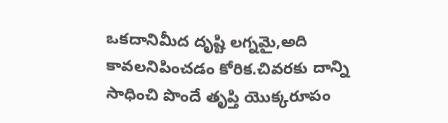ఒకదానిమీద దృష్టి లగ్నమై,అది కావలనిపించడం కోరిక.చివరకు దాన్ని సాధించి పొందే తృప్తి యొక్కరూపం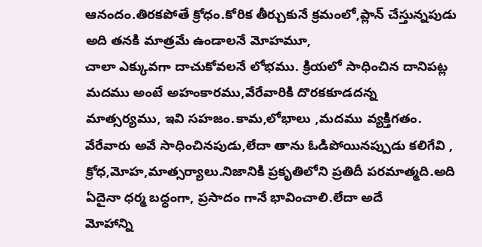ఆనందం.తిరకపోతే క్రోధం.కోరిక తీర్చుకునే క్రమంలో,ప్లాన్ చేస్తున్నపుడు అది తనకి మాత్రమే ఉండాలనే మోహమూ,
చాలా ఎక్కువగా దాచుకోవలనే లోభము. క్రియలో సాధించిన దానిపట్ల మదము అంటే అహంకారము,వేరేవారికి దొరకకూడదన్న
మాత్సర్యము, ఇవి సహజం.కామ,లోభాలు ,మదము వ్యక్తిగతం. వేరేవారు అవే సాధించినపుడు,లేదా తాను ఓడిపోయినప్పుడు కలిగేవి ,
క్రోధ,మోహ,మాత్సర్యాలు.నిజానికి ప్రకృతిలోని ప్రతిదీ పరమాత్మది.అది ఏదైనా ధర్మ బధ్ధంగా, ప్రసాదం గానే భావించాలి.లేదా అదే
మోహాన్ని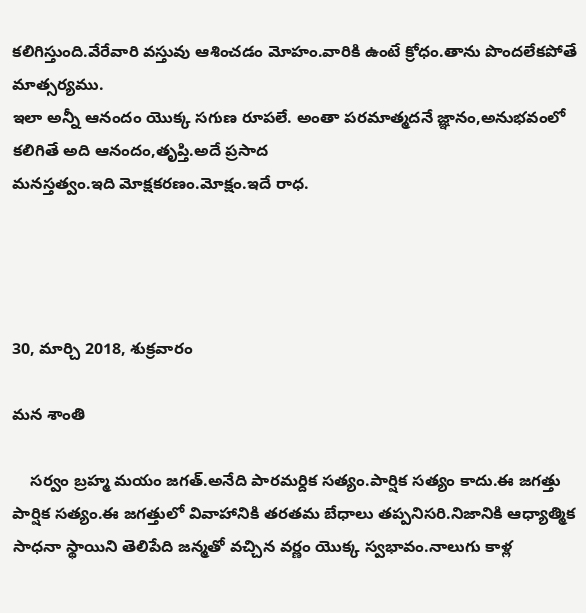కలిగిస్తుంది.వేరేవారి వస్తువు ఆశించడం మోహం.వారికి ఉంటే క్రోధం.తాను పొందలేకపోతే మాత్సర్యము.
ఇలా అన్నీ ఆనందం యొక్క సగుణ రూపలే. అంతా పరమాత్మదనే జ్ఞానం,అనుభవంలో కలిగితే అది ఆనందం,తృప్తి.అదే ప్రసాద
మనస్తత్వం.ఇది మోక్షకరణం.మోక్షం.ఇదే రాధ.




30, మార్చి 2018, శుక్రవారం

మన శాంతి

    సర్వం బ్రహ్మ మయం జగత్.అనేది పారమర్దిక సత్యం.పార్షిక సత్యం కాదు.ఈ జగత్తు పార్షిక సత్యం.ఈ జగత్తులో వివాహానికి తరతమ బేధాలు తప్పనిసరి.నిజానికి ఆధ్యాత్మిక సాధనా స్థాయిని తెలిపేది జన్మతో వచ్చిన వర్ణం యొక్క స్వభావం.నాలుగు కాళ్ల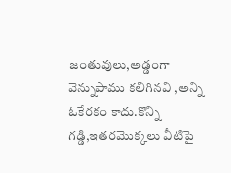జంతువులు,అడ్డంగా వెన్నుపాము కలిగినవి ,అన్ని ఓకేరకం కాదు.కొన్ని గడ్డి,ఇతరమొక్కలు వీటిపై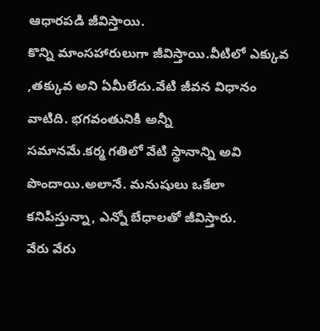ఆధారపడి జీవిస్తాయి.
కొన్ని మాంసహారులుగా జీవిస్తాయి.వీటిలో ఎక్కువ ,తక్కువ అని ఏమీలేదు.వేటి జీవన విధానం వాటిది. భగవంతునికి అన్నీ
సమానమే.కర్మ గతిలో వేటి స్థానాన్ని అవి పొందాయి.అలానే. మనుషులు ఒకేలా కనిపిస్తున్నా, ఎన్నో బేధాలతో జీవిస్తారు.
వేరు వేరు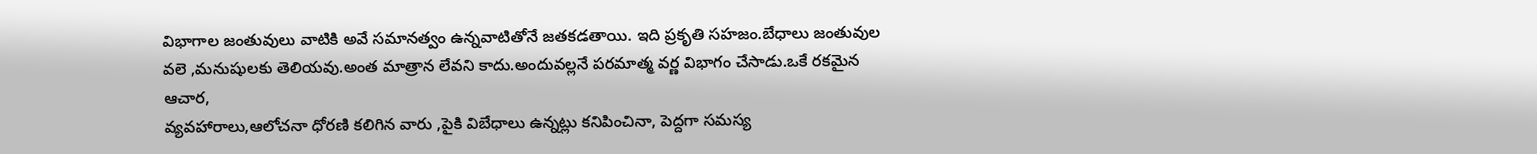విభాగాల జంతువులు వాటికి అవే సమానత్వం ఉన్నవాటితోనే జతకడతాయి. ఇది ప్రకృతి సహజం.బేధాలు జంతువుల
వలె ,మనుషులకు తెలియవు.అంత మాత్రాన లేవని కాదు.అందువల్లనే పరమాత్మ వర్ణ విభాగం చేసాడు.ఒకే రకమైన ఆచార,
వ్యవహారాలు,ఆలోచనా ధోరణి కలిగిన వారు ,పైకి విబేధాలు ఉన్నట్లు కనిపించినా, పెద్దగా సమస్య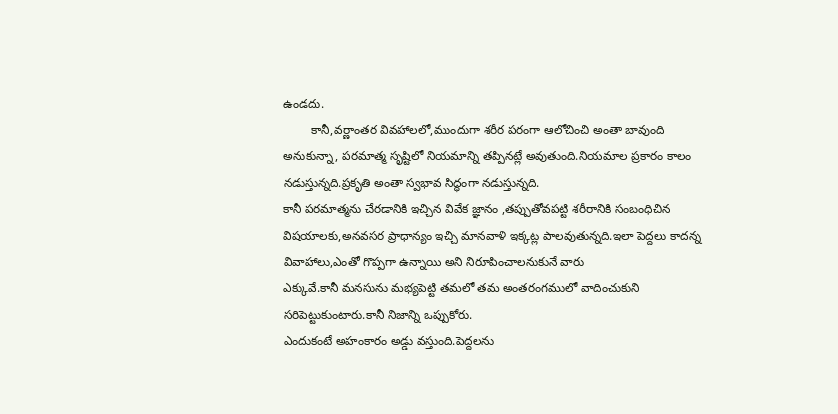ఉండదు.
        కానీ,వర్ణాంతర వివహాలలో,ముందుగా శరీర పరంగా ఆలోచించి అంతా బావుంది అనుకున్నా, పరమాత్మ సృష్టిలో నియమాన్ని తప్పినట్లే అవుతుంది.నియమాల ప్రకారం కాలం నడుస్తున్నది.ప్రకృతి అంతా స్వభావ సిద్ధంగా నడుస్తున్నది.
కానీ పరమాత్మను చేరడానికి ఇచ్చిన వివేక జ్ఞానం ,తప్పుతోవపట్టి శరీరానికి సంబంధిచిన విషయాలకు,అనవసర ప్రాధాన్యం ఇచ్చి మానవాళి ఇక్కట్ల పాలవుతున్నది.ఇలా పెద్దలు కాదన్న వివాహాలు,ఎంతో గొప్పగా ఉన్నాయి అని నిరూపించాలనుకునే వారు
ఎక్కువే.కానీ మనసును మభ్యపెట్టి తమలో తమ అంతరంగములో వాదించుకుని సరిపెట్టుకుంటారు.కానీ నిజాన్ని ఒప్పుకోరు.
ఎందుకంటే అహంకారం అడ్డు వస్తుంది.పెద్దలను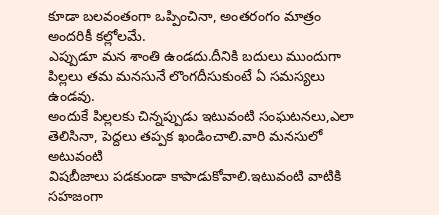కూడా బలవంతంగా ఒప్పించినా, అంతరంగం మాత్రం అందరికీ కల్లోలమే.
ఎప్పుడూ మన శాంతి ఉండదు.దీనికి బదులు ముందుగా పిల్లలు తమ మనసునే లొంగదీసుకుంటే ఏ సమస్యలు ఉండవు.
అందుకే పిల్లలకు చిన్నప్పుడు ఇటువంటి సంఘటనలు,ఎలా తెలిసినా, పెద్దలు తప్పక ఖండించాలి.వారి మనసులో అటువంటి
విషబీజాలు పడకుండా కాపాడుకోవాలి.ఇటువంటి వాటికి సహజంగా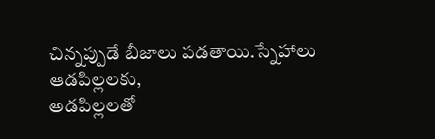చిన్నప్పుడే బీజాలు పడతాయి.స్నేహాలు ఆడపిల్లలకు,
అడపిల్లలతో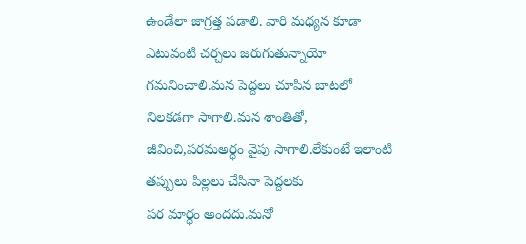ఉండేలా జాగ్రత్త పడాలి. వారి మధ్యన కూడా ఎటువంటి చర్చలు జరుగుతున్నాయో గమనించాలి.మన పెద్దలు చూపిన బాటలో నిలకడగా సాగాలి.మన శాంతితో, జీవించి,పరమఅర్ధం వైపు సాగాలి.లేకుంటే ఇలాంటి తప్పులు పిల్లలు చేసినా పెద్దలకు
పర మార్ధం అందదు.మనో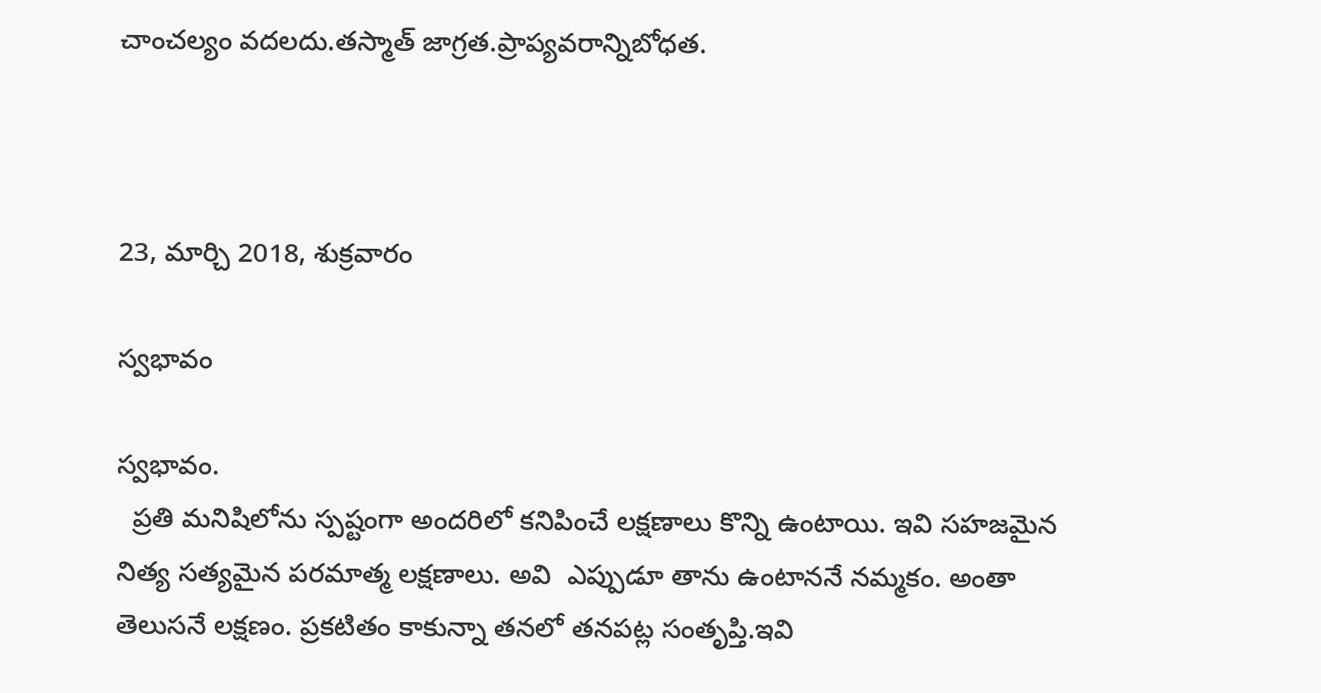చాంచల్యం వదలదు.తస్మాత్ జాగ్రత.ప్రాప్యవరాన్నిబోధత.



23, మార్చి 2018, శుక్రవారం

స్వభావం

స్వభావం.
  ప్రతి మనిషిలోను స్పష్టంగా అందరిలో కనిపించే లక్షణాలు కొన్ని ఉంటాయి. ఇవి సహజమైన నిత్య సత్యమైన పరమాత్మ లక్షణాలు. అవి  ఎప్పుడూ తాను ఉంటాననే నమ్మకం. అంతా తెలుసనే లక్షణం. ప్రకటితం కాకున్నా తనలో తనపట్ల సంతృప్తి.ఇవి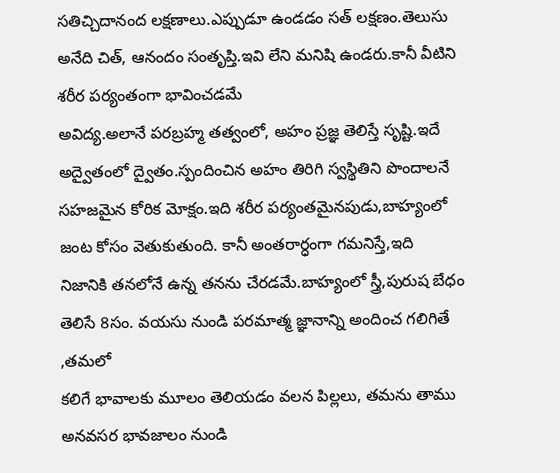సతిచ్చిదానంద లక్షణాలు.ఎప్పుడూ ఉండడం సత్ లక్షణం.తెలుసు అనేది చిత్, ఆనందం సంతృప్తి.ఇవి లేని మనిషి ఉండరు.కానీ వీటిని శరీర పర్యంతంగా భావించడమే
అవిద్య.అలానే పరబ్రహ్మ తత్వంలో, అహం ప్రజ్ఞ తెలిస్తే సృష్టి.ఇదే అద్వైతంలో ద్వైతం.స్పందించిన అహం తిరిగి స్వస్థితిని పొందాలనే సహజమైన కోరిక మోక్షం.ఇది శరీర పర్యంతమైనపుడు,బాహ్యంలో జంట కోసం వెతుకుతుంది. కానీ అంతరార్ధంగా గమనిస్తే,ఇది నిజానికి తనలోనే ఉన్న తనను చేరడమే.బాహ్యంలో స్త్రీ,పురుష బేధం తెలిసే 8సం. వయసు నుండి పరమాత్మ జ్ఞానాన్ని అందించ గలిగితే ,తమలో
కలిగే భావాలకు మూలం తెలియడం వలన పిల్లలు, తమను తాము అనవసర భావజాలం నుండి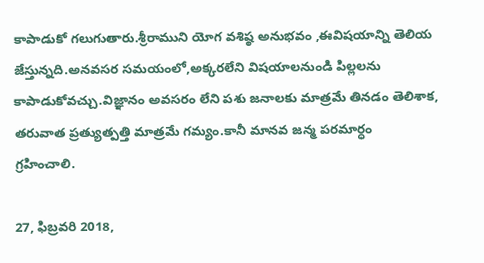కాపాడుకో గలుగుతారు.శ్రీరాముని యోగ వశిష్ఠ అనుభవం ,ఈవిషయాన్ని తెలియ జేస్తున్నది.అనవసర సమయంలో,అక్కరలేని విషయాలనుండి పిల్లలను కాపాడుకోవచ్చు.విజ్ఞానం అవసరం లేని పశు జనాలకు మాత్రమే తినడం తెలిశాక, తరువాత ప్రత్యుత్పత్తి మాత్రమే గమ్యం.కానీ మానవ జన్మ పరమార్ధం
గ్రహించాలి.

27, ఫిబ్రవరి 2018,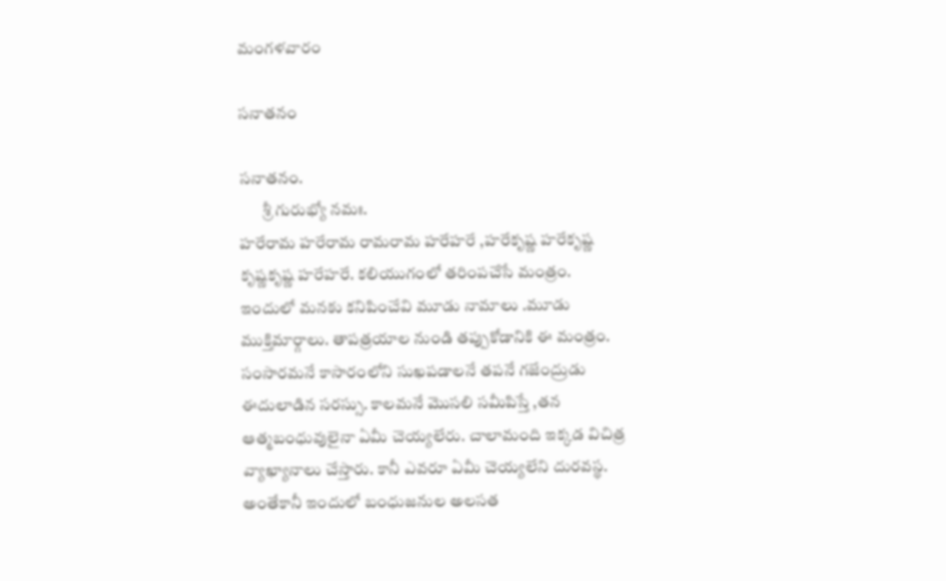మంగళవారం

సనాతనం

సనాతనం.
       శ్రీ గురుభ్యో నమః.
హరేరామ హరేరామ రామరామ హరేహరే ,హరేకృష్ణ హరేకృష్ణ కృష్ణకృష్ణ హరేహరే. కలియుగంలో తరింపచేసే మంత్రం.
ఇందులో మనకు కనిపించేవి మూడు నామాలు .మూడు ముక్తిమార్గాలు. తాపత్రయాల నుండి తప్పుకోడానికి ఈ మంత్రం. సంసారమనే కాసారంలోని సుఖపడాలనే తపనే గజేంద్రుడు ఈదులాడిన సరస్సు. కాలమనే మొసలి సమీపిస్తే ,తన ఆత్మబంధువులైనా ఏమీ చెయ్యలేరు. చాలామంది ఇక్కడ విచిత్ర వ్యాఖ్యానాలు చేస్తారు. కానీ ఎవరూ ఏమీ చెయ్యలేని దురవస్థ. అంతేకానీ ఇందులో బంధుజనుల అలసత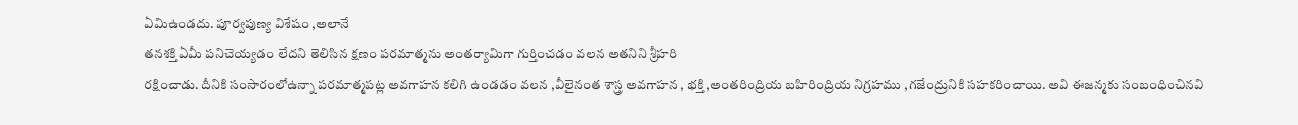ఏమిఉండదు. పూర్వపుణ్య విశేషం ,అలానే
తనశక్తి ఏమీ పనిచెయ్యడం లేదని తెలిసిన క్షణం పరమాత్మను అంతర్యామిగా గుర్తించడం వలన అతనిని శ్రీహరి
రక్షించాడు. దీనికి సంసారంలోఉన్నా పరమాత్మపట్ల అవగాహన కలిగి ఉండడం వలన ,వీలైనంత శాస్త్ర అవగాహన , భక్తి ,అంతరింద్రియ బహిరింద్రియ నిగ్రహము ,గజేంద్రునికి సహకరించాయి. అవి ఈజన్మకు సంబంధించినవి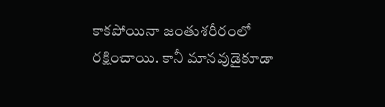కాకపోయినా జంతుశరీరంలో రక్షించాయి. కానీ మానవుడైకూడా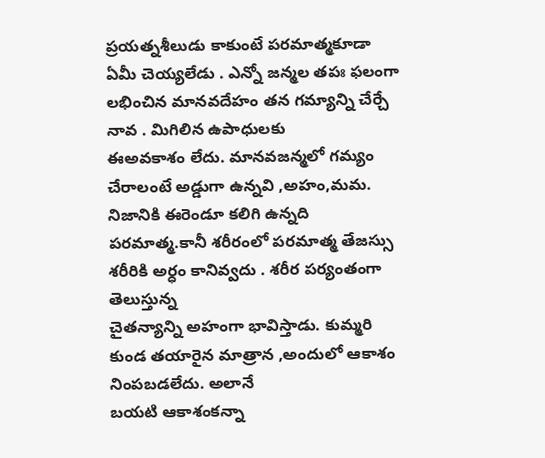ప్రయత్నశీలుడు కాకుంటే పరమాత్మకూడా ఏమీ చెయ్యలేడు . ఎన్నో జన్మల తపః ఫలంగా లభించిన మానవదేహం తన గమ్యాన్ని చేర్చే నావ . మిగిలిన ఉపాధులకు
ఈఅవకాశం లేదు. మానవజన్మలో గమ్యం చేరాలంటే అడ్డుగా ఉన్నవి ,అహం,మమ. నిజానికి ఈరెండూ కలిగి ఉన్నది  పరమాత్మ.కానీ శరీరంలో పరమాత్మ తేజస్సు  శరీరికి అర్ధం కానివ్వదు . శరీర పర్యంతంగా తెలుస్తున్న
చైతన్యాన్ని అహంగా భావిస్తాడు. కుమ్మరి కుండ తయారైన మాత్రాన ,అందులో ఆకాశం నింపబడలేదు. అలానే
బయటి ఆకాశంకన్నా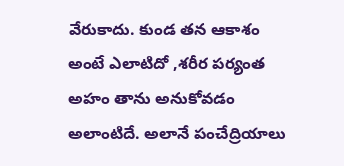వేరుకాదు. కుండ తన ఆకాశం అంటే ఎలాటిదో ,శరీర పర్యంత అహం తాను అనుకోవడం
అలాంటిదే. అలానే పంచేద్రియాలు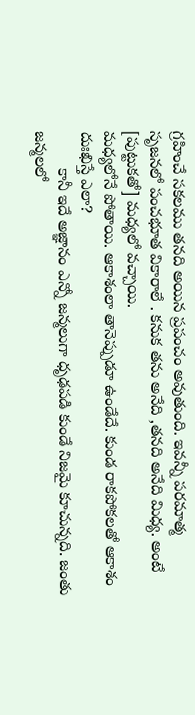గ్రహించే సకలము తనది అయిన ప్రపంచం అవుతుంది. ఇవన్నీ పరమాత్మ
సృజనలో పంచభూత వికారాలే . కనుక తను అనేది ,తనది అనేది మిధ్య. అంటే [పుట్టుకతో] మధ్యలో వచ్చాయి.
మధ్యలోనే పోతాయి. ఆకాశంలా తానెప్పుడూ ఉండేదే. కుండ రాకపోకలతో ఆకాశం దుఃఖిస్తే ఎలా?
        కానీ ఇదే అజ్ఞానం ఎన్నో జన్మలుగా ధృఢపడి కుండే నిజమై కూచున్నది. జంతు జన్మలలో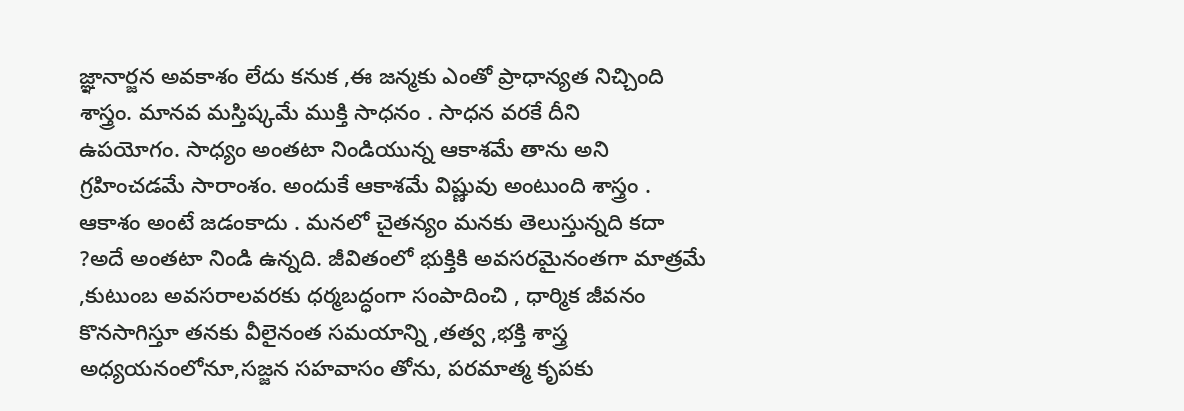జ్ఞానార్జన అవకాశం లేదు కనుక ,ఈ జన్మకు ఎంతో ప్రాధాన్యత నిచ్చింది శాస్త్రం. మానవ మస్తిష్కమే ముక్తి సాధనం . సాధన వరకే దీని
ఉపయోగం. సాధ్యం అంతటా నిండియున్న ఆకాశమే తాను అని గ్రహించడమే సారాంశం. అందుకే ఆకాశమే విష్ణువు అంటుంది శాస్త్రం . ఆకాశం అంటే జడంకాదు . మనలో చైతన్యం మనకు తెలుస్తున్నది కదా ?అదే అంతటా నిండి ఉన్నది. జీవితంలో భుక్తికి అవసరమైనంతగా మాత్రమే ,కుటుంబ అవసరాలవరకు ధర్మబద్ధంగా సంపాదించి , ధార్మిక జీవనం కొనసాగిస్తూ తనకు వీలైనంత సమయాన్ని ,తత్వ ,భక్తి శాస్త్ర అధ్యయనంలోనూ,సజ్జన సహవాసం తోను, పరమాత్మ కృపకు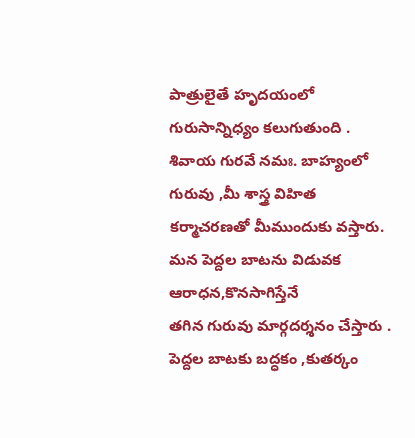పాత్రులైతే హృదయంలో గురుసాన్నిధ్యం కలుగుతుంది . శివాయ గురవే నమః. బాహ్యంలో గురువు ,మీ శాస్త్ర విహిత కర్మాచరణతో మీముందుకు వస్తారు. మన పెద్దల బాటను విడువక ఆరాధన,కొనసాగిస్తేనే
తగిన గురువు మార్గదర్శనం చేస్తారు . పెద్దల బాటకు బద్ధకం ,కుతర్కం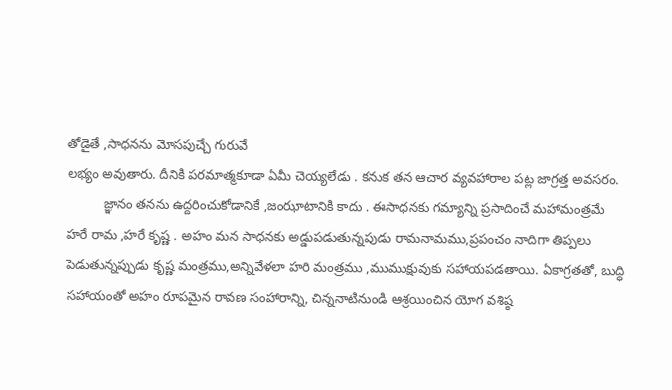తోడైతే ,సాధనను మోసపుచ్చే గురువే
లభ్యం అవుతారు. దీనికి పరమాత్మకూడా ఏమీ చెయ్యలేడు . కనుక తన ఆచార వ్యవహారాల పట్ల జాగ్రత్త అవసరం.
          జ్ఞానం తనను ఉద్దరించుకోడానికే ,జంఝాటానికి కాదు . ఈసాధనకు గమ్యాన్ని ప్రసాదించే మహామంత్రమే
హరే రామ ,హరే కృష్ణ . అహం మన సాధనకు అడ్డుపడుతున్నపుడు రామనామము,ప్రపంచం నాదిగా తిప్పలు
పెడుతున్నప్పుడు కృష్ణ మంత్రము,అన్నివేళలా హరి మంత్రము ,ముముక్షువుకు సహాయపడతాయి. ఏకాగ్రతతో, బుద్ధి సహాయంతో అహం రూపమైన రావణ సంహారాన్ని, చిన్ననాటినుండి ఆశ్రయించిన యోగ వశిష్ఠ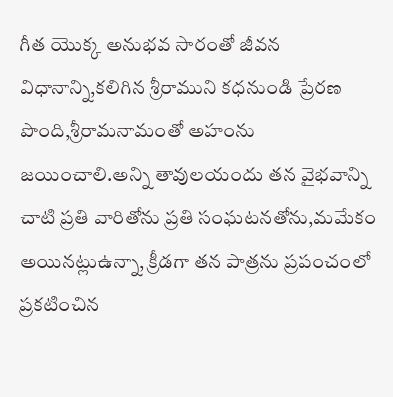గీత యొక్క అనుభవ సారంతో జీవన విధానాన్ని,కలిగిన శ్రీరాముని కధనుండి ప్రేరణ పొంది,శ్రీరామనామంతో అహంను జయించాలి.అన్ని తావులయందు తన వైభవాన్ని చాటి ప్రతి వారితోను ప్రతి సంఘటనతోను,మమేకం అయినట్లుఉన్నా, క్రీడగా తన పాత్రను ప్రపంచంలో ప్రకటించిన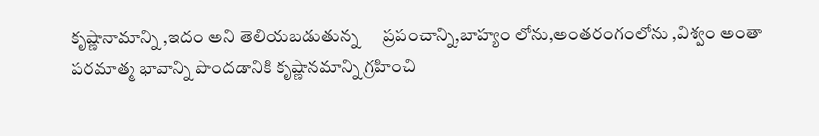కృష్ణానామాన్ని ,ఇదం అని తెలియబడుతున్న      ప్రపంచాన్ని,బాహ్యం లోను,అంతరంగంలోను ,విశ్వం అంతా పరమాత్మ భావాన్ని పొందడానికి కృష్ణానమాన్ని గ్రహించి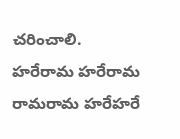చరించాలి.
హరేరామ హరేరామ రామరామ హరేహరే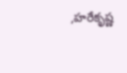,హరేకృష్ణ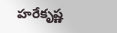హరేకృష్ణ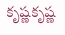కృష్ణకృష్ణ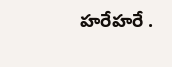హరేహరే .